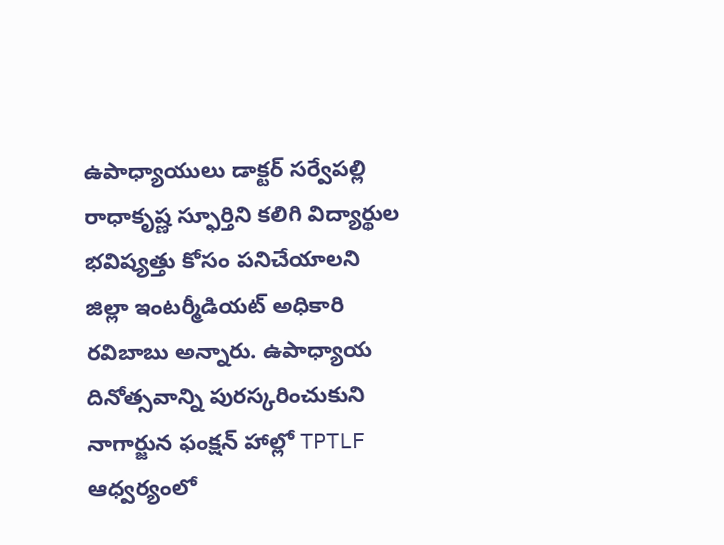ఉపాధ్యాయులు డాక్టర్ సర్వేపల్లి రాధాకృష్ణ స్ఫూర్తిని కలిగి విద్యార్థుల భవిష్యత్తు కోసం పనిచేయాలని జిల్లా ఇంటర్మీడియట్ అధికారి రవిబాబు అన్నారు. ఉపాధ్యాయ దినోత్సవాన్ని పురస్కరించుకుని నాగార్జున ఫంక్షన్ హాల్లో TPTLF ఆధ్వర్యంలో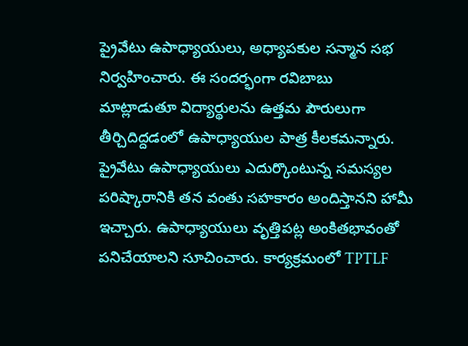ప్రైవేటు ఉపాధ్యాయులు, అధ్యాపకుల సన్మాన సభ నిర్వహించారు. ఈ సందర్భంగా రవిబాబు మాట్లాడుతూ విద్యార్థులను ఉత్తమ పౌరులుగా తీర్చిదిద్దడంలో ఉపాధ్యాయుల పాత్ర కీలకమన్నారు. ప్రైవేటు ఉపాధ్యాయులు ఎదుర్కొంటున్న సమస్యల పరిష్కారానికి తన వంతు సహకారం అందిస్తానని హామీ ఇచ్చారు. ఉపాధ్యాయులు వృత్తిపట్ల అంకితభావంతో పనిచేయాలని సూచించారు. కార్యక్రమంలో TPTLF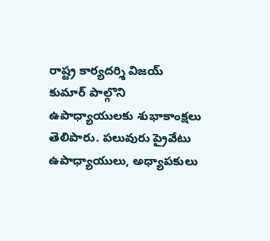రాష్ట్ర కార్యదర్శి విజయ్ కుమార్ పాల్గొని ఉపాధ్యాయులకు శుభాకాంక్షలు తెలిపారు. పలువురు ప్రైవేటు ఉపాధ్యాయులు, అధ్యాపకులు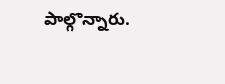పాల్గొన్నారు.